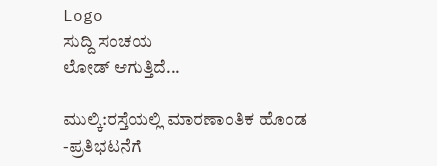Logo
ಸುದ್ದಿ ಸಂಚಯ
ಲೋಡ್ ಆಗುತ್ತಿದೆ...

ಮುಲ್ಕಿ:ರಸ್ತೆಯಲ್ಲಿ ಮಾರಣಾಂತಿಕ ಹೊಂಡ -ಪ್ರತಿಭಟನೆಗೆ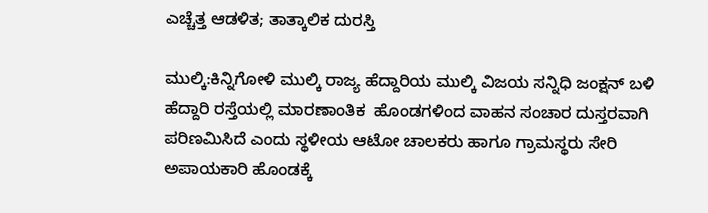ಎಚ್ಚೆತ್ತ ಆಡಳಿತ; ತಾತ್ಕಾಲಿಕ ದುರಸ್ತಿ

ಮುಲ್ಕಿ:ಕಿನ್ನಿಗೋಳಿ ಮುಲ್ಕಿ ರಾಜ್ಯ ಹೆದ್ದಾರಿಯ ಮುಲ್ಕಿ ವಿಜಯ ಸನ್ನಿಧಿ ಜಂಕ್ಷನ್ ಬಳಿ ಹೆದ್ದಾರಿ ರಸ್ತೆಯಲ್ಲಿ ಮಾರಣಾಂತಿಕ  ಹೊಂಡಗಳಿಂದ ವಾಹನ ಸಂಚಾರ ದುಸ್ತರವಾಗಿ ಪರಿಣಮಿಸಿದೆ ಎಂದು ಸ್ಥಳೀಯ ಆಟೋ ಚಾಲಕರು ಹಾಗೂ ಗ್ರಾಮಸ್ಥರು ಸೇರಿ ಅಪಾಯಕಾರಿ ಹೊಂಡಕ್ಕೆ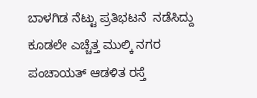ಬಾಳಗಿಡ ನೆಟ್ಟು ಪ್ರತಿಭಟನೆ  ನಡೆಸಿದ್ದು ಕೂಡಲೇ ಎಚ್ಚೆತ್ತ ಮುಲ್ಕಿ ನಗರ ಪಂಚಾಯತ್ ಆಡಳಿತ ರಸ್ತೆ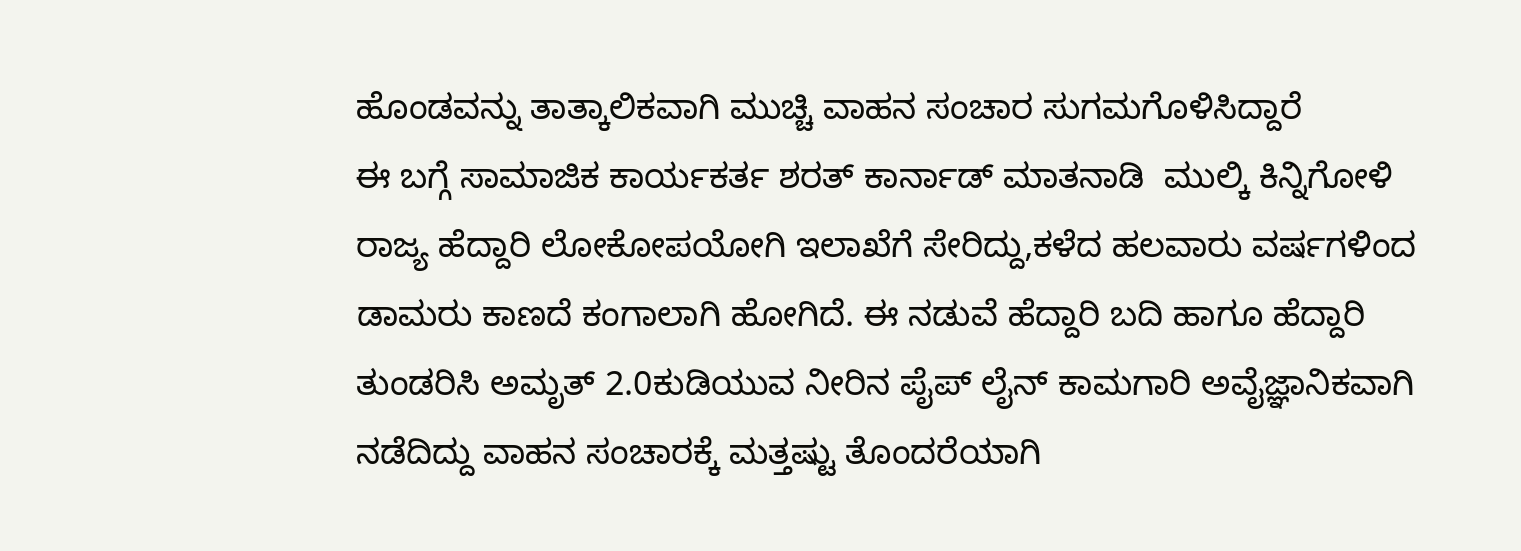ಹೊಂಡವನ್ನು ತಾತ್ಕಾಲಿಕವಾಗಿ ಮುಚ್ಚಿ ವಾಹನ ಸಂಚಾರ ಸುಗಮಗೊಳಿಸಿದ್ದಾರೆ
ಈ ಬಗ್ಗೆ ಸಾಮಾಜಿಕ ಕಾರ್ಯಕರ್ತ ಶರತ್ ಕಾರ್ನಾಡ್ ಮಾತನಾಡಿ  ಮುಲ್ಕಿ ಕಿನ್ನಿಗೋಳಿ ರಾಜ್ಯ ಹೆದ್ದಾರಿ ಲೋಕೋಪಯೋಗಿ ಇಲಾಖೆಗೆ ಸೇರಿದ್ದು,ಕಳೆದ ಹಲವಾರು ವರ್ಷಗಳಿಂದ ಡಾಮರು ಕಾಣದೆ ಕಂಗಾಲಾಗಿ ಹೋಗಿದೆ. ಈ ನಡುವೆ ಹೆದ್ದಾರಿ ಬದಿ ಹಾಗೂ ಹೆದ್ದಾರಿ ತುಂಡರಿಸಿ ಅಮೃತ್ 2.0ಕುಡಿಯುವ ನೀರಿನ ಪೈಪ್ ಲೈನ್ ಕಾಮಗಾರಿ ಅವೈಜ್ಞಾನಿಕವಾಗಿ  ನಡೆದಿದ್ದು ವಾಹನ ಸಂಚಾರಕ್ಕೆ ಮತ್ತಷ್ಟು ತೊಂದರೆಯಾಗಿ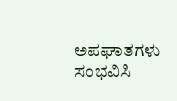ಅಪಘಾತಗಳು ಸಂಭವಿಸಿ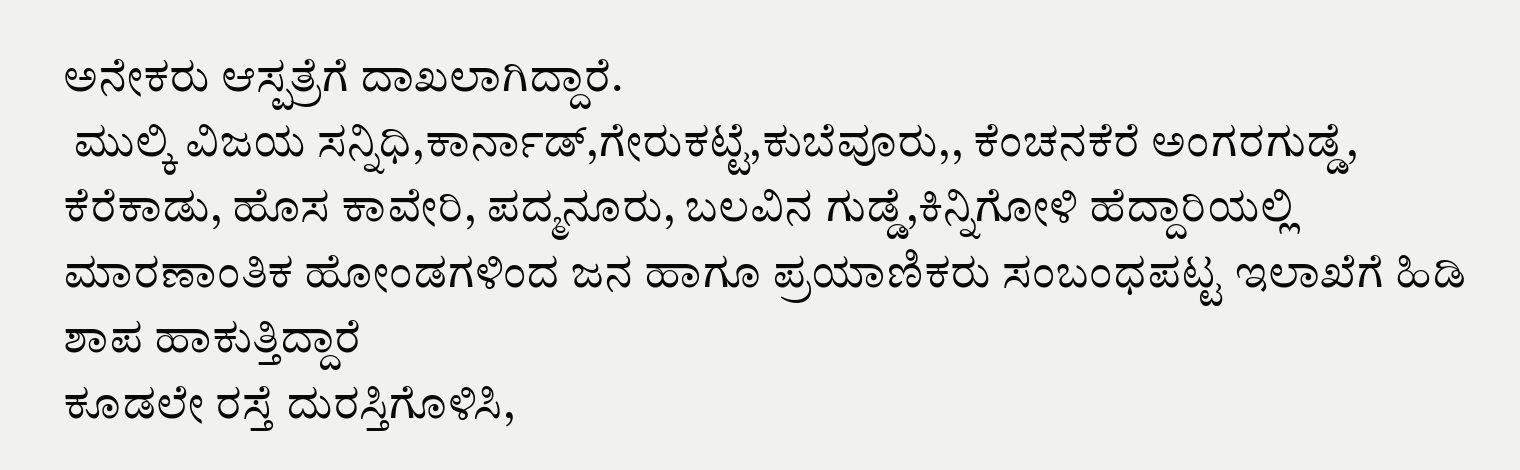ಅನೇಕರು ಆಸ್ಪತ್ರೆಗೆ ದಾಖಲಾಗಿದ್ದಾರೆ.
 ಮುಲ್ಕಿ ವಿಜಯ ಸನ್ನಿಧಿ,ಕಾರ್ನಾಡ್,ಗೇರುಕಟ್ಟೆ,ಕುಬೆವೂರು,, ಕೆಂಚನಕೆರೆ ಅಂಗರಗುಡ್ಡೆ, ಕೆರೆಕಾಡು, ಹೊಸ ಕಾವೇರಿ, ಪದ್ಮನೂರು, ಬಲವಿನ ಗುಡ್ಡೆ,ಕಿನ್ನಿಗೋಳಿ ಹೆದ್ದಾರಿಯಲ್ಲಿ ಮಾರಣಾಂತಿಕ ಹೋಂಡಗಳಿಂದ ಜನ ಹಾಗೂ ಪ್ರಯಾಣಿಕರು ಸಂಬಂಧಪಟ್ಟ ಇಲಾಖೆಗೆ ಹಿಡಿ ಶಾಪ ಹಾಕುತ್ತಿದ್ದಾರೆ
ಕೂಡಲೇ ರಸ್ತೆ ದುರಸ್ತಿಗೊಳಿಸಿ,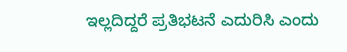ಇಲ್ಲದಿದ್ದರೆ ಪ್ರತಿಭಟನೆ ಎದುರಿಸಿ ಎಂದು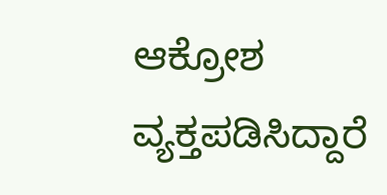ಆಕ್ರೋಶ ವ್ಯಕ್ತಪಡಿಸಿದ್ದಾರೆ